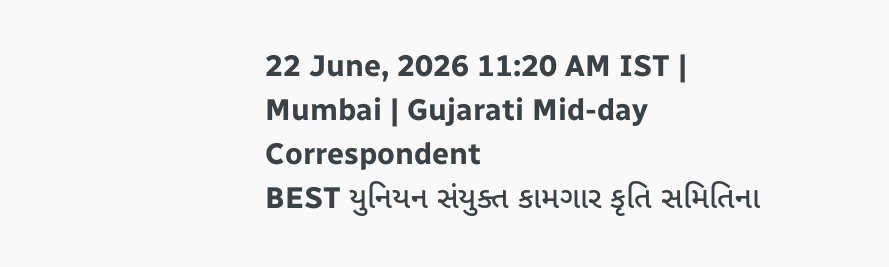22 June, 2026 11:20 AM IST | Mumbai | Gujarati Mid-day Correspondent
BEST યુનિયન સંયુક્ત કામગાર કૃતિ સમિતિના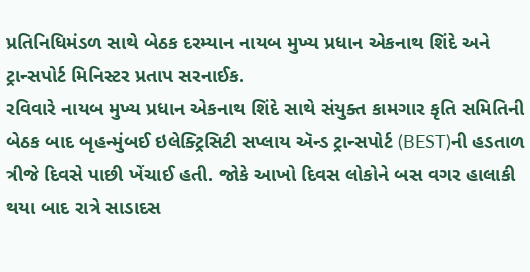પ્રતિનિધિમંડળ સાથે બેઠક દરમ્યાન નાયબ મુખ્ય પ્રધાન એકનાથ શિંદે અને ટ્રાન્સપોર્ટ મિનિસ્ટર પ્રતાપ સરનાઈક.
રવિવારે નાયબ મુખ્ય પ્રધાન એકનાથ શિંદે સાથે સંયુક્ત કામગાર કૃતિ સમિતિની બેઠક બાદ બૃહન્મુંબઈ ઇલેક્ટ્રિસિટી સપ્લાય ઍન્ડ ટ્રાન્સપોર્ટ (BEST)ની હડતાળ ત્રીજે દિવસે પાછી ખેંચાઈ હતી. જોકે આખો દિવસ લોકોને બસ વગર હાલાકી થયા બાદ રાત્રે સાડાદસ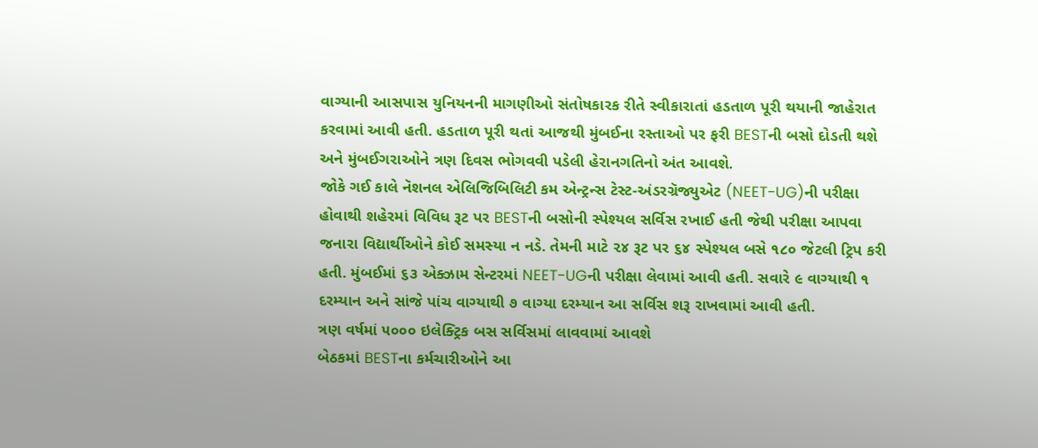વાગ્યાની આસપાસ યુનિયનની માગણીઓ સંતોષકારક રીતે સ્વીકારાતાં હડતાળ પૂરી થયાની જાહેરાત કરવામાં આવી હતી. હડતાળ પૂરી થતાં આજથી મુંબઈના રસ્તાઓ પર ફરી BESTની બસો દોડતી થશે અને મુંબઈગરાઓને ત્રણ દિવસ ભોગવવી પડેલી હેરાનગતિનો અંત આવશે.
જોકે ગઈ કાલે નૅશનલ એલિજિબિલિટી કમ એન્ટ્રન્સ ટેસ્ટ-અંડરગ્રૅજ્યુએટ (NEET-UG)ની પરીક્ષા હોવાથી શહેરમાં વિવિધ રૂટ પર BESTની બસોની સ્પેશ્યલ સર્વિસ રખાઈ હતી જેથી પરીક્ષા આપવા જનારા વિદ્યાર્થીઓને કોઈ સમસ્યા ન નડે. તેમની માટે ૨૪ રૂટ પર ૬૪ સ્પેશ્યલ બસે ૧૮૦ જેટલી ટ્રિપ કરી હતી. મુંબઈમાં ૬૩ એક્ઝામ સેન્ટરમાં NEET-UGની પરીક્ષા લેવામાં આવી હતી. સવારે ૯ વાગ્યાથી ૧ દરમ્યાન અને સાંજે પાંચ વાગ્યાથી ૭ વાગ્યા દરમ્યાન આ સર્વિસ શરૂ રાખવામાં આવી હતી.
ત્રણ વર્ષમાં ૫૦૦૦ ઇલેક્ટ્રિક બસ સર્વિસમાં લાવવામાં આવશે
બેઠકમાં BESTના કર્મચારીઓને આ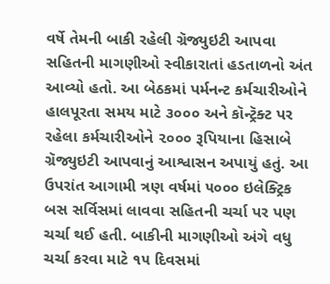વર્ષે તેમની બાકી રહેલી ગ્રૅજ્યુઇટી આપવા સહિતની માગણીઓ સ્વીકારાતાં હડતાળનો અંત આવ્યો હતો. આ બેઠકમાં પર્મનન્ટ કર્મચારીઓને હાલપૂરતા સમય માટે ૩૦૦૦ અને કૉન્ટ્રૅક્ટ પર રહેલા કર્મચારીઓને ૨૦૦૦ રૂપિયાના હિસાબે ગ્રૅજ્યુઇટી આપવાનું આશ્વાસન અપાયું હતું. આ ઉપરાંત આગામી ત્રણ વર્ષમાં ૫૦૦૦ ઇલેક્ટ્રિક બસ સર્વિસમાં લાવવા સહિતની ચર્ચા પર પણ ચર્ચા થઈ હતી. બાકીની માગણીઓ અંગે વધુ ચર્ચા કરવા માટે ૧૫ દિવસમાં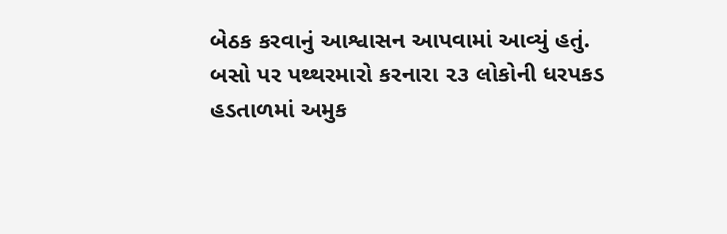બેઠક કરવાનું આશ્વાસન આપવામાં આવ્યું હતું.
બસો પર પથ્થરમારો કરનારા ૨૩ લોકોની ધરપકડ
હડતાળમાં અમુક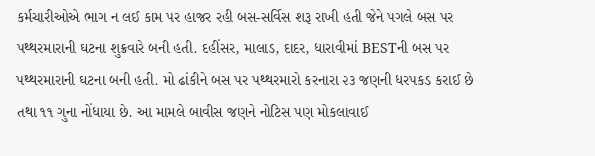કર્મચારીઓએ ભાગ ન લઈ કામ પર હાજર રહી બસ-સર્વિસ શરૂ રાખી હતી જેને પગલે બસ પર પથ્થરમારાની ઘટના શુક્રવારે બની હતી. દહીંસર, માલાડ, દાદર, ધારાવીમાં BESTની બસ પર પથ્થરમારાની ઘટના બની હતી. મો ઢાંકીને બસ પર પથ્થરમારો કરનારા ૨૩ જણની ધરપકડ કરાઈ છે તથા ૧૧ ગુના નોંધાયા છે. આ મામલે બાવીસ જણને નોટિસ પણ મોકલાવાઈ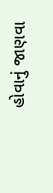હોવાનું જાણવા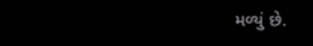મળ્યું છે.